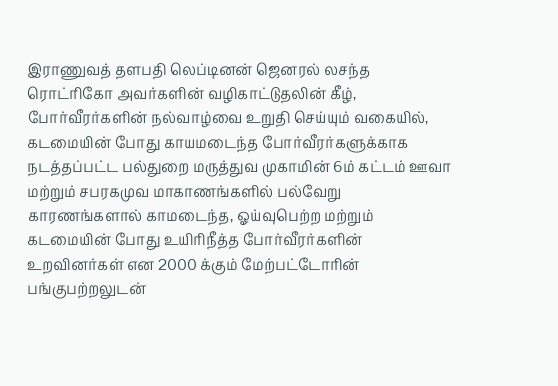இராணுவத் தளபதி லெப்டினன் ஜெனரல் லசந்த ரொட்ரிகோ அவர்களின் வழிகாட்டுதலின் கீழ், போர்வீரர்களின் நல்வாழ்வை உறுதி செய்யும் வகையில், கடமையின் போது காயமடைந்த போர்வீரர்களுக்காக நடத்தப்பட்ட பல்துறை மருத்துவ முகாமின் 6ம் கட்டம் ஊவா மற்றும் சபரகமுவ மாகாணங்களில் பல்வேறு காரணங்களால் காமடைந்த, ஓய்வுபெற்ற மற்றும் கடமையின் போது உயிரிநீத்த போர்வீரர்களின் உறவினர்கள் என 2000 க்கும் மேற்பட்டோரின் பங்குபற்றலுடன்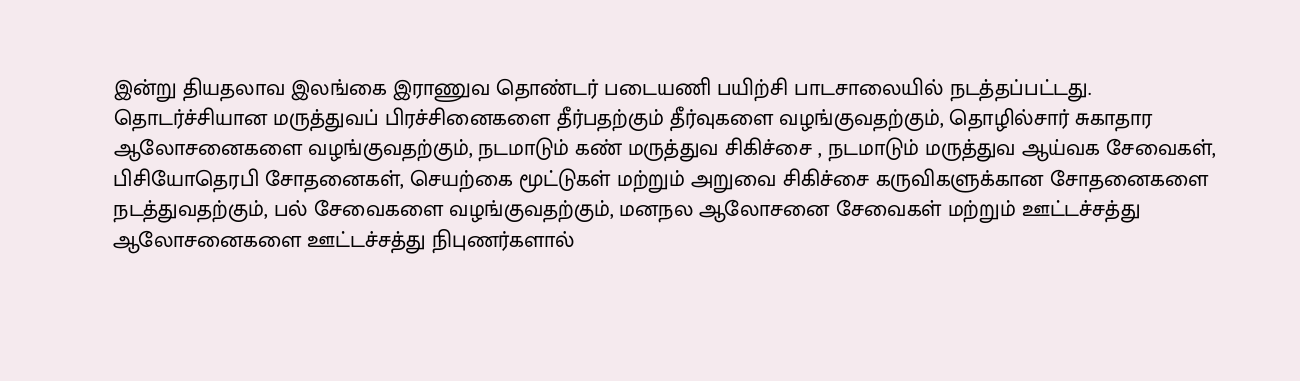இன்று தியதலாவ இலங்கை இராணுவ தொண்டர் படையணி பயிற்சி பாடசாலையில் நடத்தப்பட்டது.
தொடர்ச்சியான மருத்துவப் பிரச்சினைகளை தீர்பதற்கும் தீர்வுகளை வழங்குவதற்கும், தொழில்சார் சுகாதார ஆலோசனைகளை வழங்குவதற்கும், நடமாடும் கண் மருத்துவ சிகிச்சை , நடமாடும் மருத்துவ ஆய்வக சேவைகள், பிசியோதெரபி சோதனைகள், செயற்கை மூட்டுகள் மற்றும் அறுவை சிகிச்சை கருவிகளுக்கான சோதனைகளை நடத்துவதற்கும், பல் சேவைகளை வழங்குவதற்கும், மனநல ஆலோசனை சேவைகள் மற்றும் ஊட்டச்சத்து ஆலோசனைகளை ஊட்டச்சத்து நிபுணர்களால்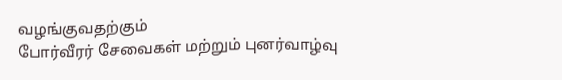வழங்குவதற்கும்
போர்வீரர் சேவைகள் மற்றும் புனர்வாழ்வு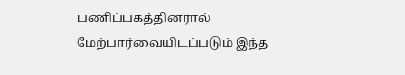பணிப்பகத்தினரால் மேற்பார்வையிடப்படும் இந்த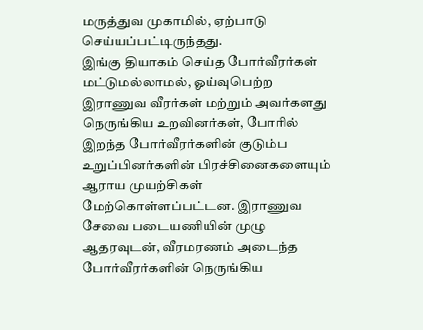மருத்துவ முகாமில், ஏற்பாடு செய்யப்பட்டிருந்தது.
இங்கு தியாகம் செய்த போர்வீரர்கள் மட்டுமல்லாமல், ஓய்வுபெற்ற இராணுவ வீரர்கள் மற்றும் அவர்களது நெருங்கிய உறவினர்கள், போரில் இறந்த போர்வீரர்களின் குடும்ப உறுப்பினர்களின் பிரச்சினைகளையும் ஆராய முயற்சிகள் மேற்கொள்ளப்பட்டன. இராணுவ சேவை படையணியின் முழு ஆதரவுடன், வீரமரணம் அடைந்த போர்வீரர்களின் நெருங்கிய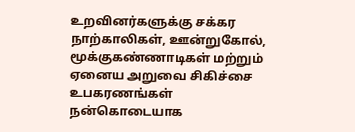உறவினர்களுக்கு சக்கர நாற்காலிகள், ஊன்றுகோல், மூக்குகண்ணாடிகள் மற்றும் ஏனைய அறுவை சிகிச்சை உபகரணங்கள் நன்கொடையாக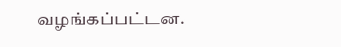வழங்கப்பட்டன.